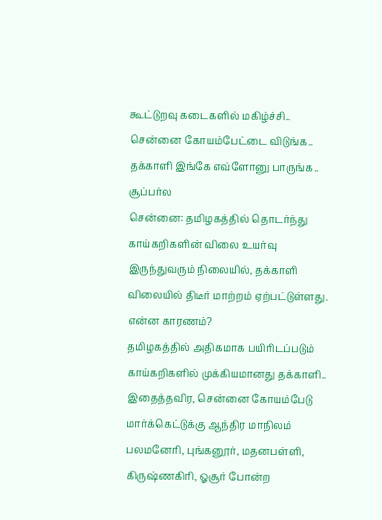கூட்டுறவு கடைகளில் மகிழ்ச்சி.. சென்னை கோயம்பேட்டை விடுங்க.. தக்காளி இங்கே எவ்ளோனு பாருங்க.. சூப்பர்ல
சென்னை: தமிழகத்தில் தொடர்ந்து காய்கறிகளின் விலை உயர்வு இருந்துவரும் நிலையில், தக்காளி விலையில் திடீர் மாற்றம் ஏற்பட்டுள்ளது. என்ன காரணம்?
தமிழகத்தில் அதிகமாக பயிரிடப்படும் காய்கறிகளில் முக்கியமானது தக்காளி.. இதைத்தவிர, சென்னை கோயம்பேடு மார்க்கெட்டுக்கு ஆந்திர மாநிலம் பலமனேரி, புங்கனூர், மதனபள்ளி, கிருஷ்ணகிரி, ஓசூர் போன்ற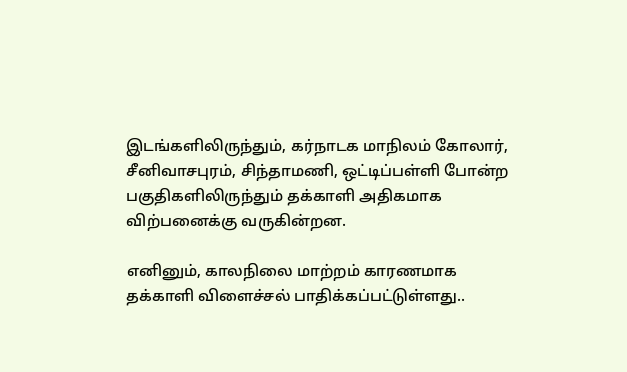இடங்களிலிருந்தும், கர்நாடக மாநிலம் கோலார், சீனிவாசபுரம், சிந்தாமணி, ஒட்டிப்பள்ளி போன்ற பகுதிகளிலிருந்தும் தக்காளி அதிகமாக விற்பனைக்கு வருகின்றன.

எனினும், காலநிலை மாற்றம் காரணமாக தக்காளி விளைச்சல் பாதிக்கப்பட்டுள்ளது..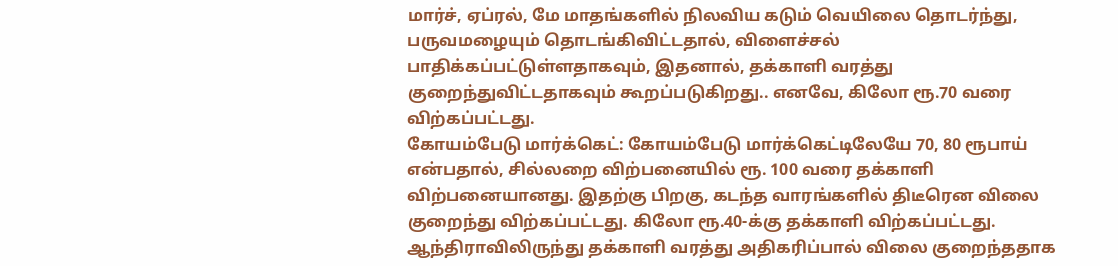மார்ச், ஏப்ரல், மே மாதங்களில் நிலவிய கடும் வெயிலை தொடர்ந்து, பருவமழையும் தொடங்கிவிட்டதால், விளைச்சல் பாதிக்கப்பட்டுள்ளதாகவும், இதனால், தக்காளி வரத்து குறைந்துவிட்டதாகவும் கூறப்படுகிறது.. எனவே, கிலோ ரூ.70 வரை விற்கப்பட்டது.
கோயம்பேடு மார்க்கெட்: கோயம்பேடு மார்க்கெட்டிலேயே 70, 80 ரூபாய் என்பதால், சில்லறை விற்பனையில் ரூ. 100 வரை தக்காளி விற்பனையானது. இதற்கு பிறகு, கடந்த வாரங்களில் திடீரென விலை குறைந்து விற்கப்பட்டது. கிலோ ரூ.40-க்கு தக்காளி விற்கப்பட்டது. ஆந்திராவிலிருந்து தக்காளி வரத்து அதிகரிப்பால் விலை குறைந்ததாக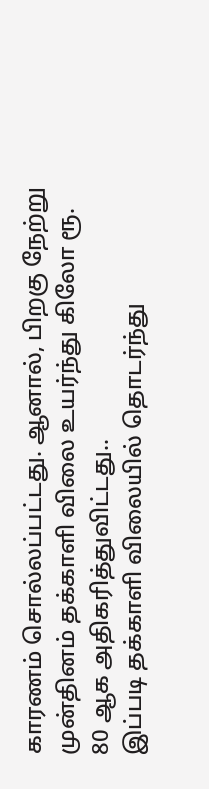காரணம் சொல்லப்பட்டது. ஆனால், பிறகு நேற்று முன்தினம் தக்காளி விலை உயர்ந்து கிலோ ரூ. 80 ஆக அதிகரித்துவிட்டது..
இப்படி தக்காளி விலையில் தொடர்ந்து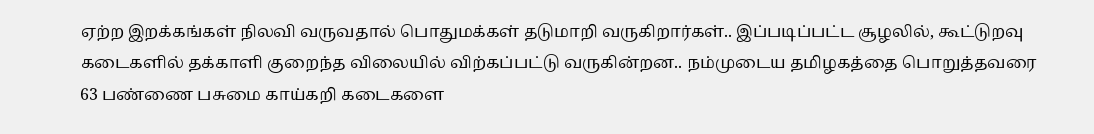ஏற்ற இறக்கங்கள் நிலவி வருவதால் பொதுமக்கள் தடுமாறி வருகிறார்கள்.. இப்படிப்பட்ட சூழலில், கூட்டுறவு கடைகளில் தக்காளி குறைந்த விலையில் விற்கப்பட்டு வருகின்றன.. நம்முடைய தமிழகத்தை பொறுத்தவரை 63 பண்ணை பசுமை காய்கறி கடைகளை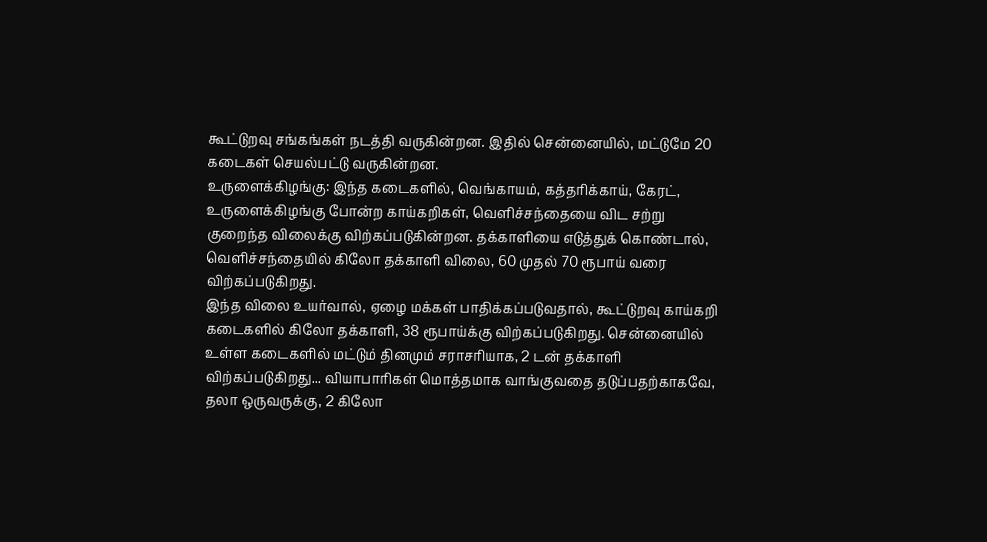கூட்டுறவு சங்கங்கள் நடத்தி வருகின்றன. இதில் சென்னையில், மட்டுமே 20 கடைகள் செயல்பட்டு வருகின்றன.
உருளைக்கிழங்கு: இந்த கடைகளில், வெங்காயம், கத்தரிக்காய், கேரட், உருளைக்கிழங்கு போன்ற காய்கறிகள், வெளிச்சந்தையை விட சற்று குறைந்த விலைக்கு விற்கப்படுகின்றன. தக்காளியை எடுத்துக் கொண்டால், வெளிச்சந்தையில் கிலோ தக்காளி விலை, 60 முதல் 70 ரூபாய் வரை விற்கப்படுகிறது.
இந்த விலை உயர்வால், ஏழை மக்கள் பாதிக்கப்படுவதால், கூட்டுறவு காய்கறி கடைகளில் கிலோ தக்காளி, 38 ரூபாய்க்கு விற்கப்படுகிறது. சென்னையில் உள்ள கடைகளில் மட்டும் தினமும் சராசரியாக, 2 டன் தக்காளி விற்கப்படுகிறது... வியாபாரிகள் மொத்தமாக வாங்குவதை தடுப்பதற்காகவே, தலா ஒருவருக்கு, 2 கிலோ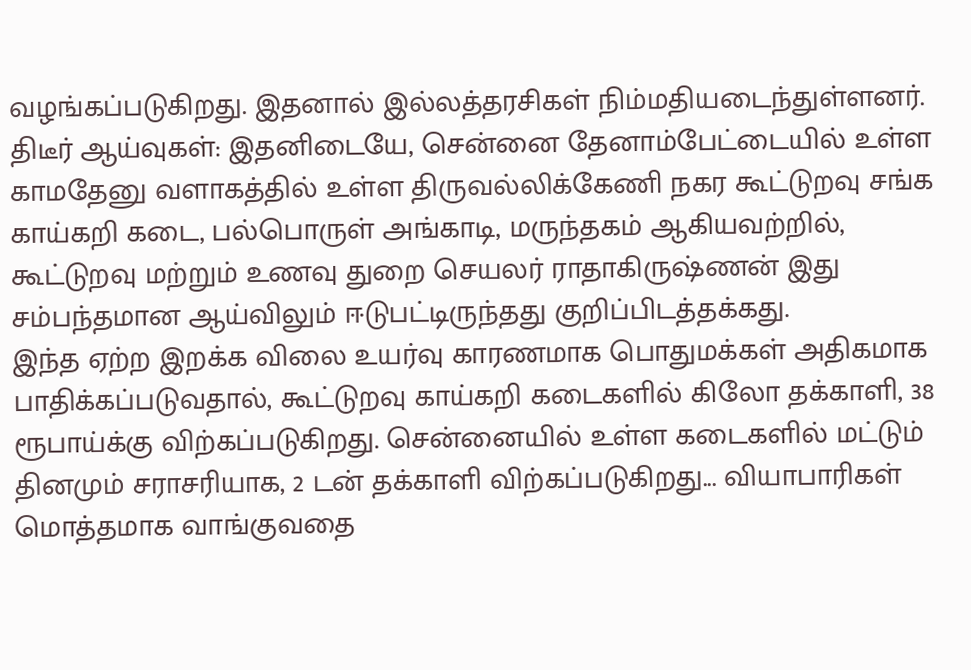வழங்கப்படுகிறது. இதனால் இல்லத்தரசிகள் நிம்மதியடைந்துள்ளனர்.
திடீர் ஆய்வுகள்: இதனிடையே, சென்னை தேனாம்பேட்டையில் உள்ள காமதேனு வளாகத்தில் உள்ள திருவல்லிக்கேணி நகர கூட்டுறவு சங்க காய்கறி கடை, பல்பொருள் அங்காடி, மருந்தகம் ஆகியவற்றில், கூட்டுறவு மற்றும் உணவு துறை செயலர் ராதாகிருஷ்ணன் இது சம்பந்தமான ஆய்விலும் ஈடுபட்டிருந்தது குறிப்பிடத்தக்கது.
இந்த ஏற்ற இறக்க விலை உயர்வு காரணமாக பொதுமக்கள் அதிகமாக பாதிக்கப்படுவதால், கூட்டுறவு காய்கறி கடைகளில் கிலோ தக்காளி, 38 ரூபாய்க்கு விற்கப்படுகிறது. சென்னையில் உள்ள கடைகளில் மட்டும் தினமும் சராசரியாக, 2 டன் தக்காளி விற்கப்படுகிறது... வியாபாரிகள் மொத்தமாக வாங்குவதை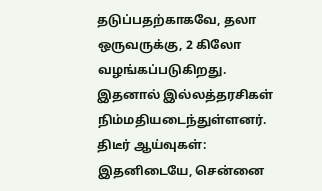தடுப்பதற்காகவே, தலா ஒருவருக்கு, 2 கிலோ வழங்கப்படுகிறது. இதனால் இல்லத்தரசிகள் நிம்மதியடைந்துள்ளனர்.
திடீர் ஆய்வுகள்: இதனிடையே, சென்னை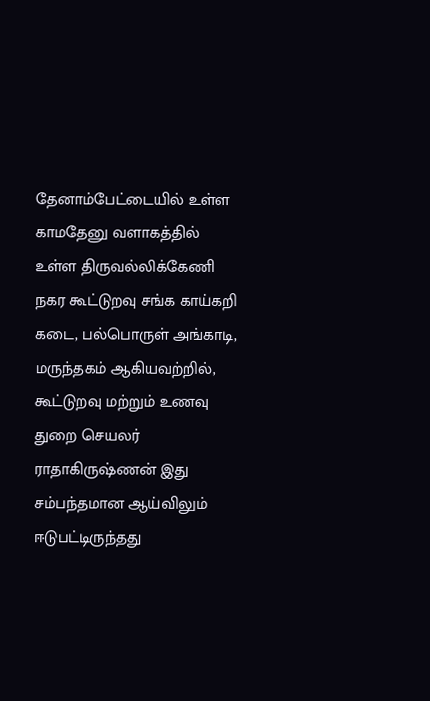தேனாம்பேட்டையில் உள்ள காமதேனு வளாகத்தில் உள்ள திருவல்லிக்கேணி நகர கூட்டுறவு சங்க காய்கறி கடை, பல்பொருள் அங்காடி, மருந்தகம் ஆகியவற்றில், கூட்டுறவு மற்றும் உணவு துறை செயலர் ராதாகிருஷ்ணன் இது சம்பந்தமான ஆய்விலும் ஈடுபட்டிருந்தது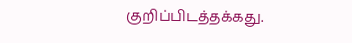குறிப்பிடத்தக்கது.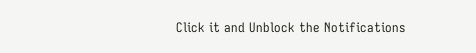Click it and Unblock the Notifications